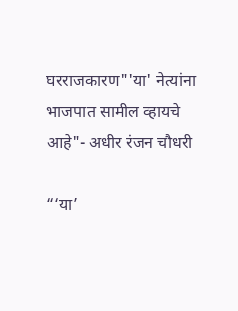घरराजकारण"'या' नेत्यांना भाजपात सामील व्हायचे आहे"- अधीर रंजन चौधरी

“‘या’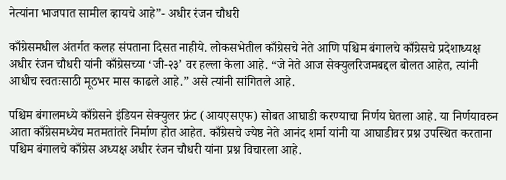नेत्यांना भाजपात सामील व्हायचे आहे”- अधीर रंजन चौधरी

काँग्रेसमधील अंतर्गत कलह संपताना दिसत नाहीये. लोकसभेतील काँग्रेसचे नेते आणि पश्चिम बंगालचे काँग्रेसचे प्रदेशाध्यक्ष अधीर रंजन चौधरी यांनी काँग्रेसच्या ‘जी-२३’ वर हल्ला केला आहे. “जे नेते आज सेक्युलरिजमबद्दल बोलत आहेत, त्यांनी आधीच स्वतःसाठी मूठभर मास काढले आहे.” असे त्यांनी सांगितले आहे.

पश्चिम बंगालमध्ये काँग्रेसने इंडियन सेक्युलर फ्रंट (आयएसएफ) सोबत आघाडी करण्याचा निर्णय घेतला आहे. या निर्णयावरुन आता काँग्रेसमध्येच मतमतांतरे निर्माण होत आहेत. काँग्रेसचे ज्येष्ठ नेते आनंद शर्मा यांनी या आघाडीवर प्रश्न उपस्थित करताना पश्चिम बंगालचे काँग्रेस अध्यक्ष अधीर रंजन चौधरी यांना प्रश्न विचारला आहे.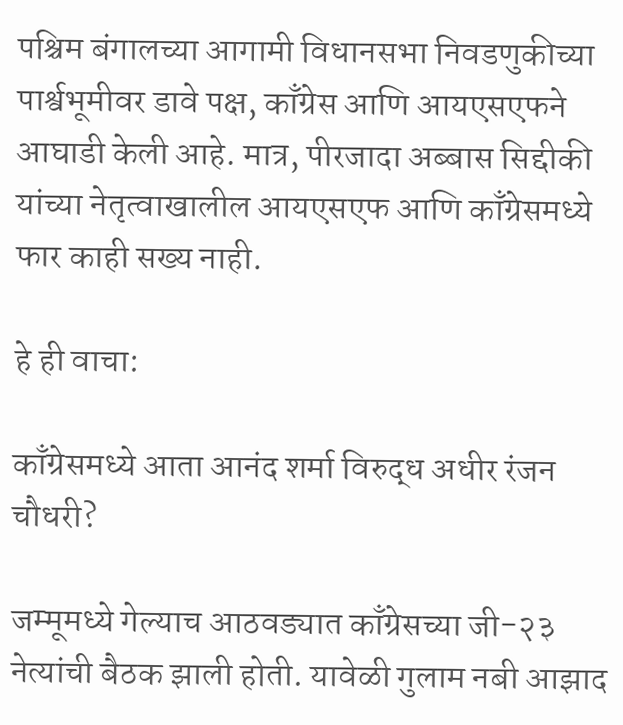पश्चिम बंगालच्या आगामी विधानसभा निवडणुकीच्या पार्श्वभूमीवर डावे पक्ष, काँग्रेस आणि आयएसएफने आघाडी केली आहे. मात्र, पीरजादा अब्बास सिद्दीकी यांच्या नेतृत्वाखालील आयएसएफ आणि काँग्रेसमध्ये फार काही सख्य नाही.

हे ही वाचा:

काँग्रेसमध्ये आता आनंद शर्मा विरुद्ध अधीर रंजन चौधरी?

जम्मूमध्ये गेल्याच आठवड्यात काँग्रेसच्या जी-२३ नेत्यांची बैठक झाली होती. यावेळी गुलाम नबी आझाद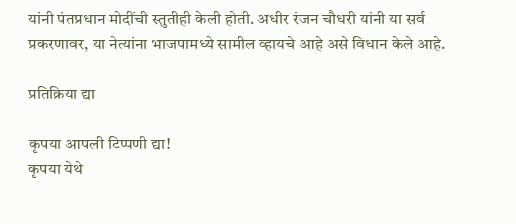यांनी पंतप्रधान मोदींची स्तुतीही केली होती. अधीर रंजन चौधरी यांनी या सर्व प्रकरणावर, या नेत्यांना भाजपामध्ये सामील व्हायचे आहे असे विधान केले आहे.

प्रतिक्रिया द्या

कृपया आपली टिप्पणी द्या!
कृपया येथे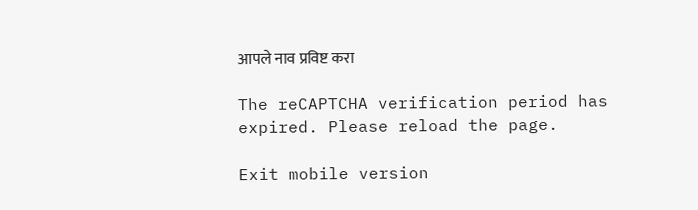आपले नाव प्रविष्ट करा

The reCAPTCHA verification period has expired. Please reload the page.

Exit mobile version